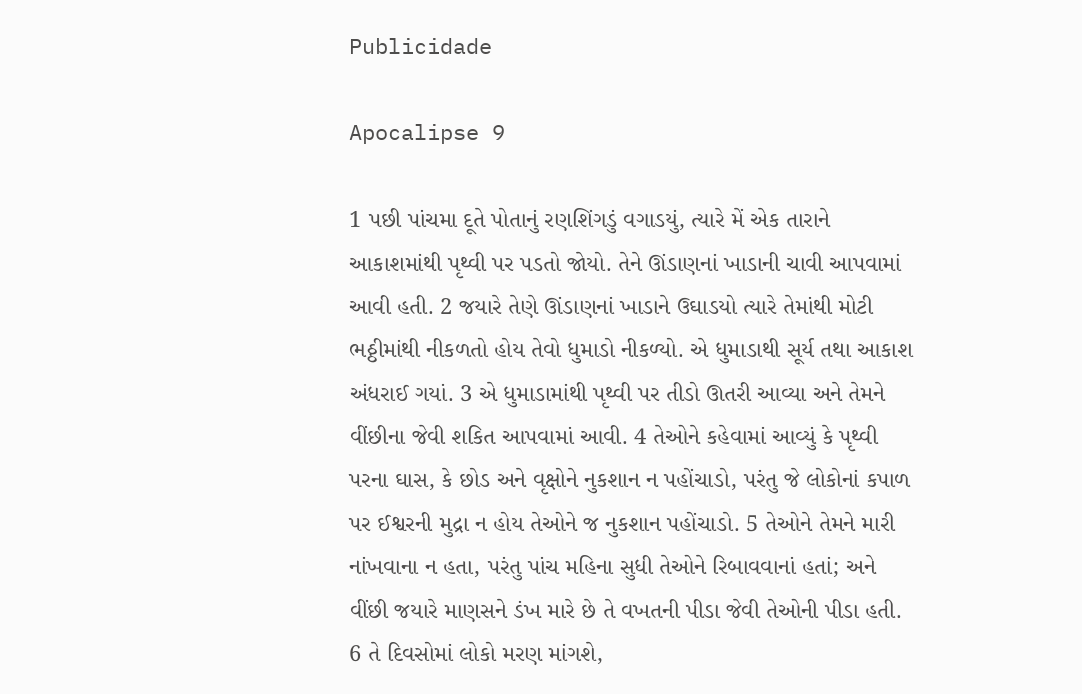Publicidade

Apocalipse 9

1 પછી પાંચમા દૂતે પોતાનું રણશિંગડું વગાડયું, ત્યારે મેં એક તારાને આકાશમાંથી પૃથ્વી પર પડતો જોયો. તેને ઊંડાણનાં ખાડાની ચાવી આપવામાં આવી હતી. 2 જયારે તેણે ઊંડાણનાં ખાડાને ઉઘાડયો ત્યારે તેમાંથી મોટી ભઠ્ઠીમાંથી નીકળતો હોય તેવો ધુમાડો નીકળ્યો. એ ધુમાડાથી સૂર્ય તથા આકાશ અંધરાઈ ગયાં. 3 એ ધુમાડામાંથી પૃથ્વી પર તીડો ઊતરી આવ્યા અને તેમને વીંછીના જેવી શકિત આપવામાં આવી. 4 તેઓને કહેવામાં આવ્યું કે પૃથ્વી પરના ઘાસ, કે છોડ અને વૃક્ષોને નુકશાન ન પહોંચાડો, પરંતુ જે લોકોનાં કપાળ પર ઈશ્વરની મુદ્રા ન હોય તેઓને જ નુકશાન પહોંચાડો. 5 તેઓને તેમને મારી નાંખવાના ન હતા, પરંતુ પાંચ મહિના સુધી તેઓને રિબાવવાનાં હતાં; અને વીંછી જયારે માણસને ડંખ મારે છે તે વખતની પીડા જેવી તેઓની પીડા હતી. 6 તે દિવસોમાં લોકો મરણ માંગશે,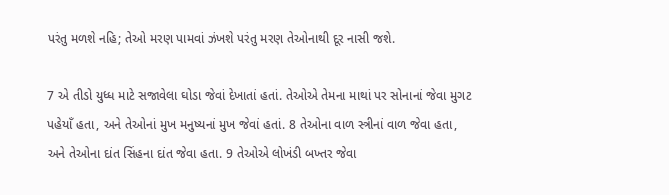પરંતુ મળશે નહિ; તેઓ મરણ પામવાં ઝંખશે પરંતુ મરણ તેઓનાથી દૂર નાસી જશે.

7 એ તીડો યુધ્ધ માટે સજાવેલા ઘોડા જેવાં દેખાતાં હતાં. તેઓએ તેમના માથાં પર સોનાનાં જેવા મુગટ પહેયાઁ હતા, અને તેઓનાં મુખ મનુષ્યનાં મુખ જેવાં હતાં. 8 તેઓના વાળ સ્ત્રીનાં વાળ જેવા હતા, અને તેઓના દાંત સિંહના દાંત જેવા હતા. 9 તેઓએ લોખંડી બખ્તર જેવા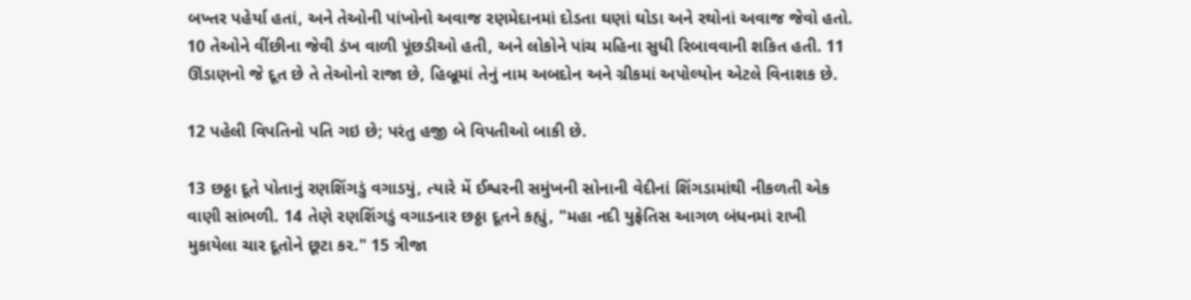બખ્તર પહેર્યા હતાં, અને તેઓની પાંખોનો અવાજ રણમેદાનમાં દોડતા ઘણાં ઘોડા અને રથોનાં અવાજ જેવો હતો. 10 તેઓને વીંછીના જેવી ડંખ વાળી પૂંછડીઓ હતી, અને લોકોને પાંચ મહિના સુધી રિબાવવાની શકિત હતી. 11 ઊંડાણનો જે દૂત છે તે તેઓનો રાજા છે, હિબ્રૂમાં તેનું નામ અબદોન અને ગ્રીકમાં અપોલ્યોન એટલે વિનાશક છે.

12 પહેલી વિપતિનો પતિ ગઇ છે; પરંતુ હજી બે વિપતીઓ બાકી છે.

13 છઠ્ઠા દૂતે પોતાનું રણશિંગડું વગાડયું, ત્યારે મેં ઈશ્વરની સમુંખની સોનાની વેદીનાં શિંગડામાંથી નીકળતી એક વાણી સાંભળી. 14 તેણે રણશિંગડું વગાડનાર છઠ્ઠા દૂતને કહ્યું, "મહા નદી યુફ્રેતિસ આગળ બંધનમાં રાખી મુકાયેલા ચાર દૂતોને છૂટા કર." 15 ત્રીજા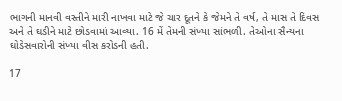ભાગની માનવી વસ્તીને મારી નાખવા માટે જે ચાર દૂતને કે જેમને તે વર્ષ, તે માસ તે દિવસ અને તે ઘડીને માટે છોડવામાં આવ્યા. 16 મેં તેમની સંખ્યા સાંભળી. તેઓના સૈન્યના ઘોડેસવારોની સંખ્યા વીસ કરોડની હતી.

17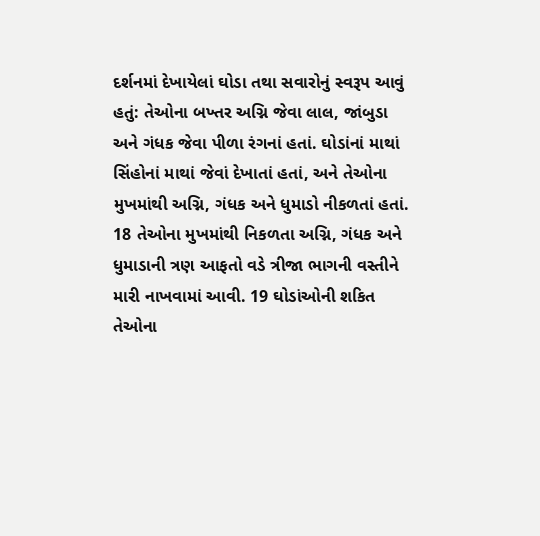દર્શનમાં દેખાયેલાં ઘોડા તથા સવારોનું સ્વરૂપ આવું હતું: તેઓના બખ્તર અગ્નિ જેવા લાલ, જાંબુડા અને ગંધક જેવા પીળા રંગનાં હતાં. ઘોડાંનાં માથાં સિંહોનાં માથાં જેવાં દેખાતાં હતાં, અને તેઓના મુખમાંથી અગ્નિ, ગંધક અને ધુમાડો નીકળતાં હતાં. 18 તેઓના મુખમાંથી નિકળતા અગ્નિ, ગંધક અને ધુમાડાની ત્રણ આફતો વડે ત્રીજા ભાગની વસ્તીને મારી નાખવામાં આવી. 19 ઘોડાંઓની શકિત તેઓના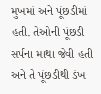મુખમાં અને પૂંછડીમાં હતી. તેઓની પૂંછડી સર્પના માથા જેવી હતી અને તે પૂંછડીથી ડંખ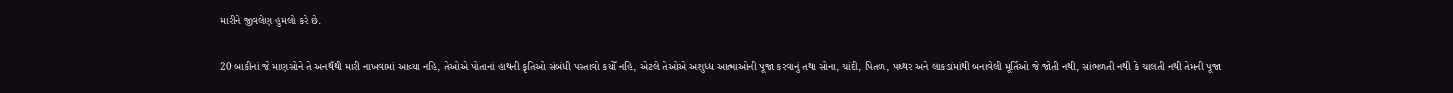મારીને જીવલેણ હુમલો કરે છે.

20 બાકીનાં જે માણસોને તે અનથઁથી મારી નાખવામાં આવ્યા નહિ, તેઓએ પોતાનાં હાથની કૃતિઓ સંબંધી પસ્તાવો કયોઁ નહિ, એટલે તેઓએ અશુધ્ધ આત્માઓની પૂજા કરવાનું તથા સોના, ચાંદી, પિતળ, પથ્થર અને લાકડાંમાંથી બનાવેલી મૂર્તિઓ જે જોતી નથી, સાંભળતી નથી કે ચાલતી નથી તેમની પૂજા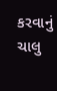કરવાનું ચાલુ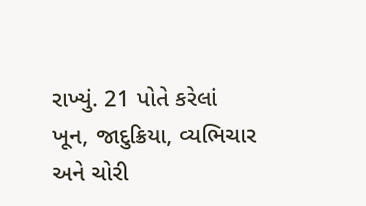રાખ્યું. 21 પોતે કરેલાં ખૂન, જાદુક્રિયા, વ્યભિચાર અને ચોરી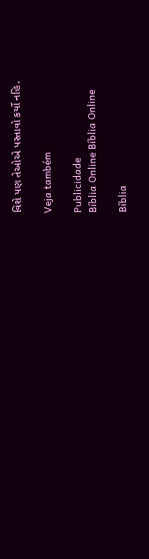વિશે પણ તેઓએ પસ્તાવો કર્યો નહિ.

Veja também

Publicidade
Bíblia Online Bíblia Online

Bíblia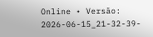Online • Versão: 2026-06-15_21-32-39-